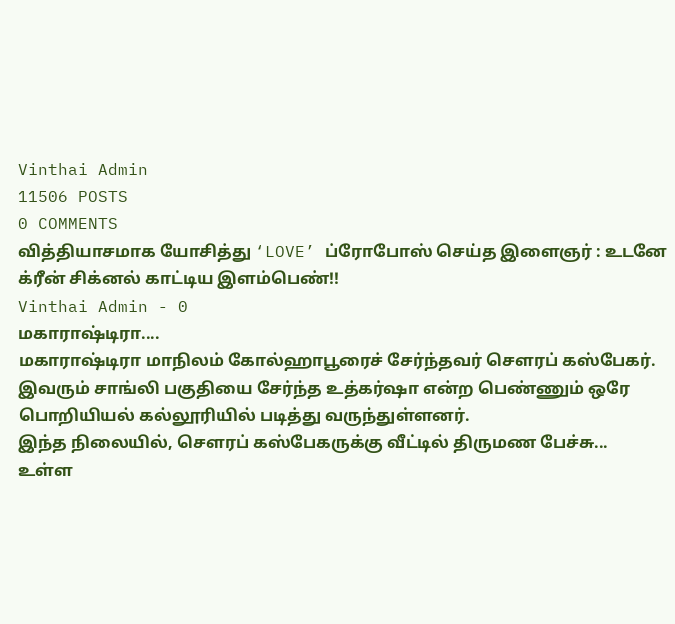Vinthai Admin
11506 POSTS
0 COMMENTS
வித்தியாசமாக யோசித்து ‘LOVE’ ப்ரோபோஸ் செய்த இளைஞர் : உடனே க்ரீன் சிக்னல் காட்டிய இளம்பெண்!!
Vinthai Admin - 0
மகாராஷ்டிரா....
மகாராஷ்டிரா மாநிலம் கோல்ஹாபூரைச் சேர்ந்தவர் சௌரப் கஸ்பேகர். இவரும் சாங்லி பகுதியை சேர்ந்த உத்கர்ஷா என்ற பெண்ணும் ஒரே பொறியியல் கல்லூரியில் படித்து வருந்துள்ளனர்.
இந்த நிலையில், சௌரப் கஸ்பேகருக்கு வீட்டில் திருமண பேச்சு...
உள்ள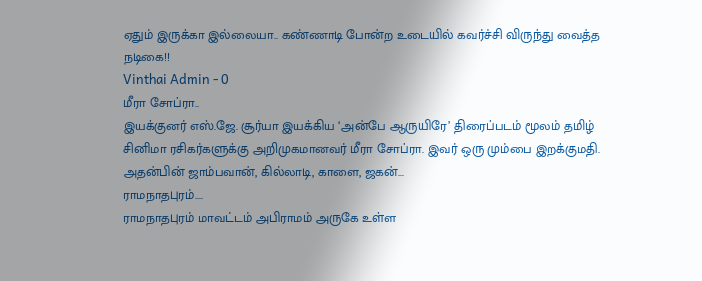ஏதும் இருக்கா இல்லையா.. கண்ணாடி போன்ற உடையில் கவர்ச்சி விருந்து வைத்த நடிகை!!
Vinthai Admin - 0
மீரா சோப்ரா..
இயக்குனர் எஸ்.ஜே. சூர்யா இயக்கிய ‘அன்பே ஆருயிரே’ திரைப்படம் மூலம் தமிழ் சினிமா ரசிகர்களுக்கு அறிமுகமானவர் மீரா சோப்ரா. இவர் ஒரு மும்பை இறக்குமதி. அதன்பின் ஜாம்பவான், கில்லாடி, காளை, ஜகன்...
ராமநாதபுரம்....
ராமநாதபுரம் மாவட்டம் அபிராமம் அருகே உள்ள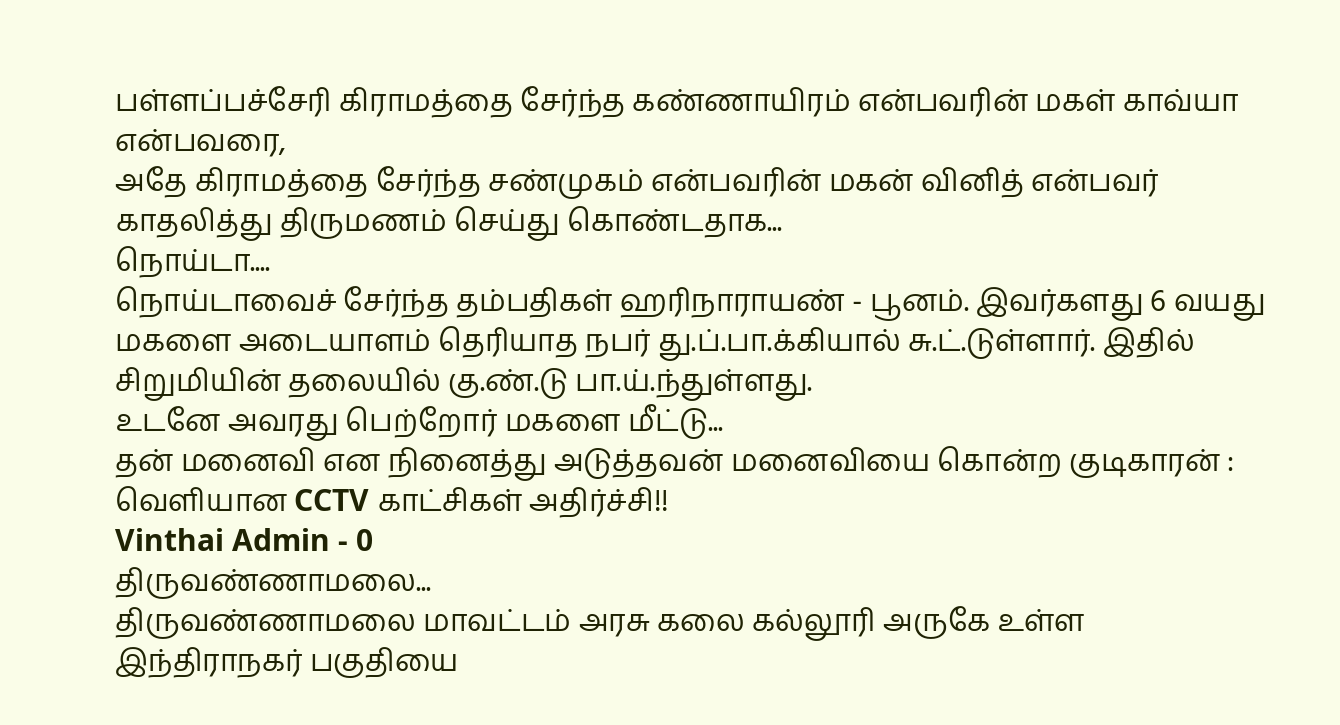பள்ளப்பச்சேரி கிராமத்தை சேர்ந்த கண்ணாயிரம் என்பவரின் மகள் காவ்யா என்பவரை,
அதே கிராமத்தை சேர்ந்த சண்முகம் என்பவரின் மகன் வினித் என்பவர் காதலித்து திருமணம் செய்து கொண்டதாக...
நொய்டா....
நொய்டாவைச் சேர்ந்த தம்பதிகள் ஹரிநாராயண் - பூனம். இவர்களது 6 வயது மகளை அடையாளம் தெரியாத நபர் து.ப்.பா.க்கியால் சு.ட்.டுள்ளார். இதில் சிறுமியின் தலையில் கு.ண்.டு பா.ய்.ந்துள்ளது.
உடனே அவரது பெற்றோர் மகளை மீட்டு...
தன் மனைவி என நினைத்து அடுத்தவன் மனைவியை கொன்ற குடிகாரன் : வெளியான CCTV காட்சிகள் அதிர்ச்சி!!
Vinthai Admin - 0
திருவண்ணாமலை...
திருவண்ணாமலை மாவட்டம் அரசு கலை கல்லூரி அருகே உள்ள இந்திராநகர் பகுதியை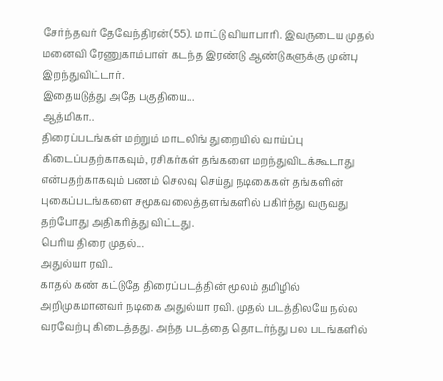சேர்ந்தவர் தேவேந்திரன்(55). மாட்டு வியாபாரி. இவருடைய முதல் மனைவி ரேணுகாம்பாள் கடந்த இரண்டு ஆண்டுகளுக்கு முன்பு இறந்துவிட்டார்.
இதையடுத்து அதே பகுதியை...
ஆத்மிகா..
திரைப்படங்கள் மற்றும் மாடலிங் துறையில் வாய்ப்பு கிடைப்பதற்காகவும், ரசிகர்கள் தங்களை மறந்துவிடக்கூடாது என்பதற்காகவும் பணம் செலவு செய்து நடிகைகள் தங்களின் புகைப்படங்களை சமூகவலைத்தளங்களில் பகிர்ந்து வருவது தற்போது அதிகரித்து விட்டது.
பெரிய திரை முதல்...
அதுல்யா ரவி..
காதல் கண் கட்டுதே திரைப்படத்தின் மூலம் தமிழில் அறிமுகமானவர் நடிகை அதுல்யா ரவி. முதல் படத்திலயே நல்ல வரவேற்பு கிடைத்தது. அந்த படத்தை தொடர்ந்து பல படங்களில்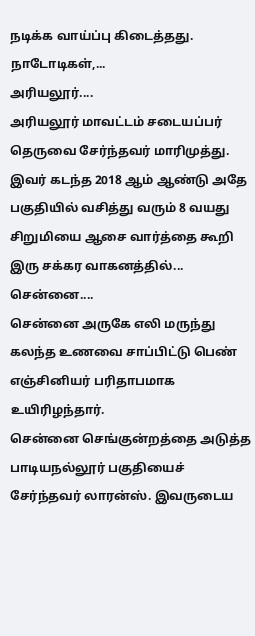நடிக்க வாய்ப்பு கிடைத்தது.
நாடோடிகள்,...
அரியலூர்....
அரியலூர் மாவட்டம் சடையப்பர் தெருவை சேர்ந்தவர் மாரிமுத்து. இவர் கடந்த 2018 ஆம் ஆண்டு அதே பகுதியில் வசித்து வரும் 8 வயது சிறுமியை ஆசை வார்த்தை கூறி இரு சக்கர வாகனத்தில்...
சென்னை....
சென்னை அருகே எலி மருந்து கலந்த உணவை சாப்பிட்டு பெண் எஞ்சினியர் பரிதாபமாக உயிரிழந்தார்.
சென்னை செங்குன்றத்தை அடுத்த பாடியநல்லூர் பகுதியைச் சேர்ந்தவர் லாரன்ஸ். இவருடைய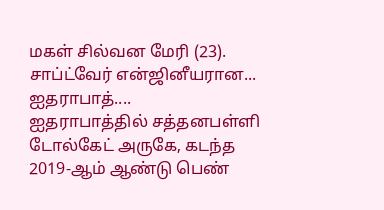மகள் சில்வன மேரி (23). சாப்ட்வேர் என்ஜினீயரான...
ஐதராபாத்....
ஐதராபாத்தில் சத்தனபள்ளி டோல்கேட் அருகே, கடந்த 2019-ஆம் ஆண்டு பெண்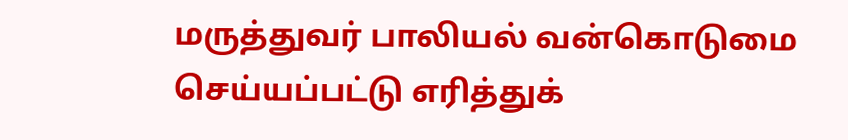மருத்துவர் பாலியல் வன்கொடுமை செய்யப்பட்டு எரித்துக்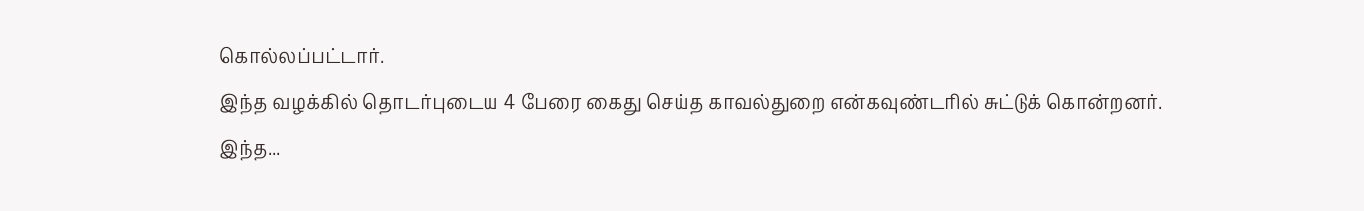கொல்லப்பட்டார்.
இந்த வழக்கில் தொடர்புடைய 4 பேரை கைது செய்த காவல்துறை என்கவுண்டரில் சுட்டுக் கொன்றனர்.
இந்த...